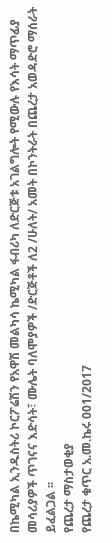በኬሚካል ኢንዱስትሪ ኮርፖሬሽን የአዋሽ መልካሳ ኬሚካል ፋብሪካ ለድርጅቱ አገልግሎት የሚውሉ የእሳት ማጥፊያ መሳሪያዎች ጥገናና እድሳት፣ ሙሌት ባለሞያዎች /ድርጅቶች ለ2 /ሁለት/ አመት በኮንትራት በጨረታ አወዳድሮ ማሰራት ይፈልጋል ፡፡
የጨረታ ማስታወቂያ
የጨረታ ቁጥር አ.መ.ኬሩ 001/2017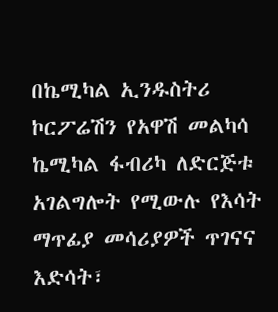በኬሚካል ኢንዱስትሪ ኮርፖሬሽን የአዋሽ መልካሳ ኬሚካል ፋብሪካ ለድርጅቱ አገልግሎት የሚውሉ የእሳት ማጥፊያ መሳሪያዎች ጥገናና እድሳት፣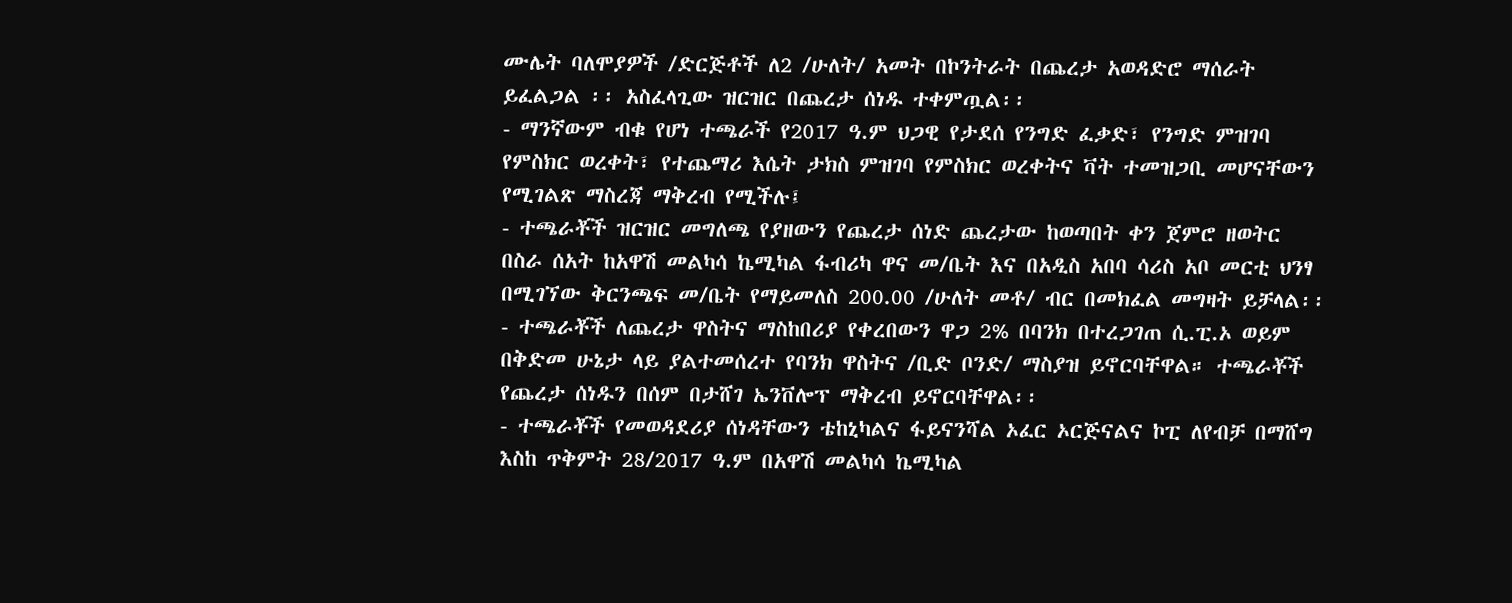ሙሌት ባለሞያዎች /ድርጅቶች ለ2 /ሁለት/ አመት በኮንትራት በጨረታ አወዳድሮ ማሰራት ይፈልጋል ፡፡ አስፈላጊው ዝርዝር በጨረታ ሰነዱ ተቀምጧል፡፡
- ማንኛውም ብቁ የሆነ ተጫራች የ2017 ዓ.ም ህጋዊ የታደሰ የንግድ ፈቃድ፣ የንግድ ምዝገባ የምስክር ወረቀት፣ የተጨማሪ እሴት ታክስ ምዝገባ የምስክር ወረቀትና ቫት ተመዝጋቢ መሆናቸውን የሚገልጽ ማስረጃ ማቅረብ የሚችሉ፤
- ተጫራቾች ዝርዝር መግለጫ የያዘውን የጨረታ ሰነድ ጨረታው ከወጣበት ቀን ጀምሮ ዘወትር በስራ ሰአት ከአዋሽ መልካሳ ኬሚካል ፋብሪካ ዋና መ/ቤት እና በአዲስ አበባ ሳሪስ አቦ መርቲ ህንፃ በሚገኘው ቅርንጫፍ መ/ቤት የማይመለስ 200.00 /ሁለት መቶ/ ብር በመክፈል መግዛት ይቻላል፡፡
- ተጫራቾች ለጨረታ ዋስትና ማስከበሪያ የቀረበውን ዋጋ 2% በባንክ በተረጋገጠ ሲ.ፒ.ኦ ወይም በቅድመ ሁኔታ ላይ ያልተመሰረተ የባንክ ዋስትና /ቢድ ቦንድ/ ማስያዝ ይኖርባቸዋል። ተጫራቾች የጨረታ ሰነዱን በሰም በታሸገ ኤንቨሎፕ ማቅረብ ይኖርባቸዋል፡፡
- ተጫራቾች የመወዳደሪያ ሰነዳቸውን ቴከኒካልና ፋይናንሻል ኦፈር ኦርጅናልና ኮፒ ለየብቻ በማሸግ እስከ ጥቅምት 28/2017 ዓ.ም በአዋሽ መልካሳ ኬሚካል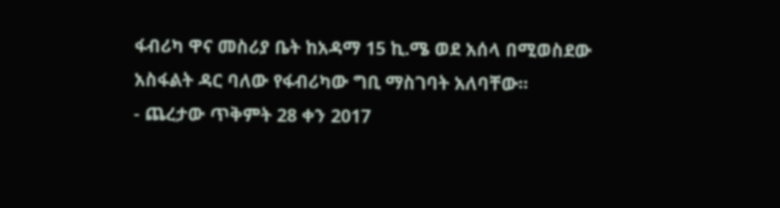ፋብሪካ ዋና መስሪያ ቤት ከአዳማ 15 ኪ.ሜ ወደ አሰላ በሚወስደው አስፋልት ዳር ባለው የፋብሪካው ግቢ ማስገባት አለባቸው፡፡
- ጨረታው ጥቅምት 28 ቀን 2017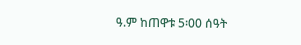ዓ.ም ከጠዋቱ 5፡00 ሰዓት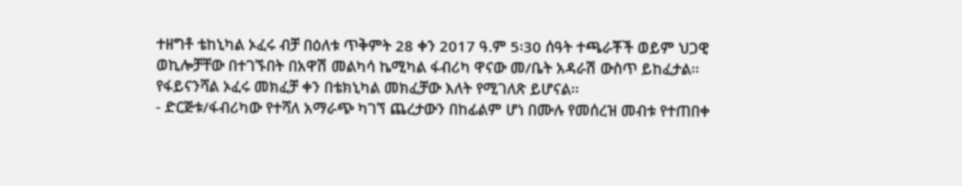ተዘግቶ ቴከኒካል ኦፈሩ ብቻ በዕለቱ ጥቅምት 28 ቀን 2017 ዓ.ም 5፡30 ሰዓት ተጫራቾች ወይም ህጋዊ ወኪሎቻቸው በተገኙበት በአዋሽ መልካሳ ኬሚካል ፋብሪካ ዋናው መ/ቤት አዳራሽ ውስጥ ይከፈታል፡፡ የፋይናንሻል ኦፈሩ መክፈቻ ቀን በቴክኒካል መክፈቻው እለት የሚገለጽ ይሆናል፡፡
- ድርጅቱ/ፋብሪካው የተሻለ አማራጭ ካገኘ ጨረታውን በከፊልም ሆነ በሙሉ የመሰረዝ መብቱ የተጠበቀ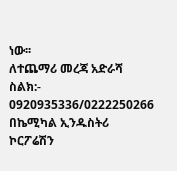ነው፡፡
ለተጨማሪ መረጃ አድራሻ
ስልክ:- 0920935336/0222250266
በኬሚካል ኢንዱስትሪ ኮርፖሬሽን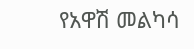የአዋሽ መልካሳ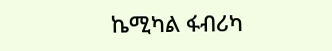ኬሚካል ፋብሪካ